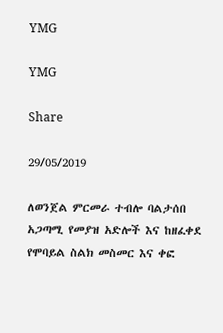YMG

YMG

Share

29/05/2019

ለወንጀል ምርመራ ተብሎ ባልታሰበ አጋጣሚ የመያዝ አድሎች እና ከዘፈቀደ የሞባይል ስልክ መስመር እና ቀፎ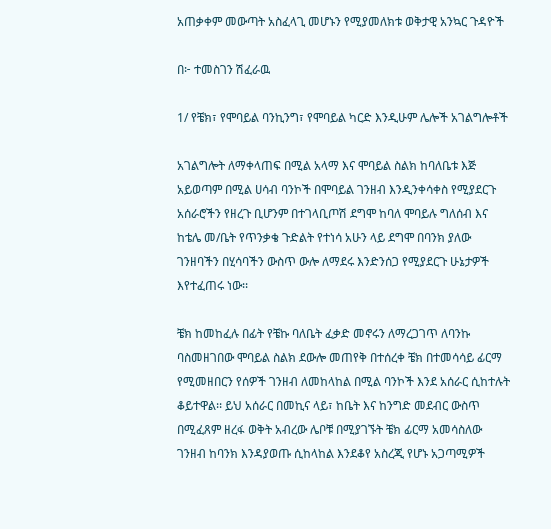አጠቃቀም መውጣት አስፈላጊ መሆኑን የሚያመለክቱ ወቅታዊ አንኳር ጉዳዮች

በ፦ ተመስገን ሽፈራዉ

1/ የቼክ፣ የሞባይል ባንኪንግ፣ የሞባይል ካርድ እንዲሁም ሌሎች አገልግሎቶች

አገልግሎት ለማቀላጠፍ በሚል አላማ እና ሞባይል ስልክ ከባለቤቱ እጅ አይወጣም በሚል ሀሳብ ባንኮች በሞባይል ገንዘብ እንዲንቀሳቀስ የሚያደርጉ አሰራሮችን የዘረጉ ቢሆንም በተገላቢጦሽ ደግሞ ከባለ ሞባይሉ ግለሰብ እና ከቴሌ መ/ቤት የጥንቃቄ ጉድልት የተነሳ አሁን ላይ ደግሞ በባንክ ያለው ገንዘባችን በሂሳባችን ውስጥ ውሎ ለማደሩ እንድንሰጋ የሚያደርጉ ሁኔታዎች እየተፈጠሩ ነው፡፡

ቼክ ከመከፈሉ በፊት የቼኩ ባለቤት ፈቃድ መኖሩን ለማረጋገጥ ለባንኩ ባስመዘገበው ሞባይል ስልክ ደውሎ መጠየቅ በተሰረቀ ቼክ በተመሳሳይ ፊርማ የሚመዘበርን የሰዎች ገንዘብ ለመከላከል በሚል ባንኮች እንደ አሰራር ሲከተሉት ቆይተዋል፡፡ ይህ አሰራር በመኪና ላይ፣ ከቤት እና ከንግድ መደብር ውስጥ በሚፈጸም ዘረፋ ወቅት አብረው ሌቦቹ በሚያገኙት ቼክ ፊርማ አመሳስለው ገንዘብ ከባንክ እንዳያወጡ ሲከላከል እንደቆየ አስረጂ የሆኑ አጋጣሚዎች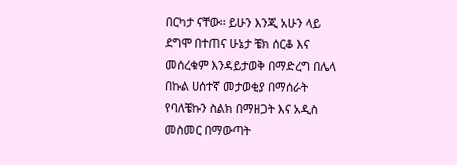በርካታ ናቸው፡፡ ይሁን እንጂ አሁን ላይ ደግሞ በተጠና ሁኔታ ቼክ ሰርቆ እና መሰረቁም እንዳይታወቅ በማድረግ በሌላ በኩል ሀሰተኛ መታወቂያ በማሰራት የባለቼኩን ስልክ በማዘጋት እና አዲስ መስመር በማውጣት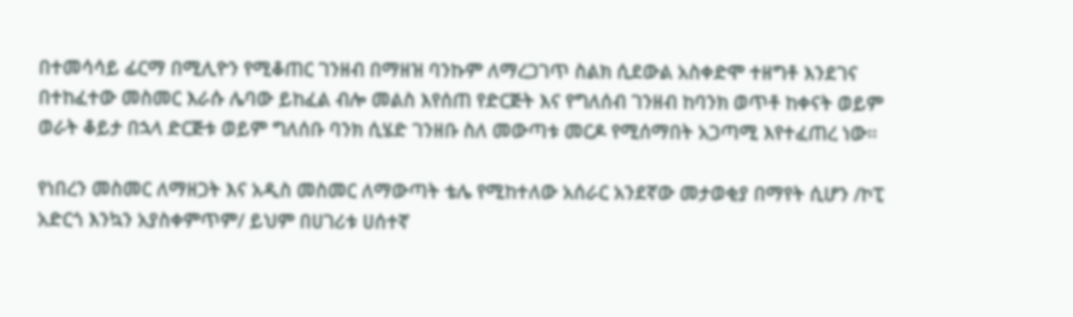በተመሳሳይ ፊርማ በሚሊዮን የሚቆጠር ገንዘብ በማዘዝ ባንኩም ለማረጋገጥ ስልክ ሲደውል አስቀድሞ ተዘግቶ እንደገና በተከፈተው መስመር እራሱ ሌባው ይከፈል ብሎ መልስ እየሰጠ የድርጅት እና የግለሰብ ገንዘብ ከባንክ ወጥቶ ከቀናት ወይም ወራት ቆይታ በኋላ ድርጅቱ ወይም ግለሰቡ ባንክ ሲሄድ ገንዘቡ ስለ መውጣቱ መርዶ የሚሰማበት አጋጣሚ እየተፈጠረ ነው፡፡

የነበረን መስመር ለማዘጋት እና አዲስ መስመር ለማውጣት ቴሌ የሚከተለው አሰራር አንደኛው መታወቂያ በማየት ሲሆን /ኮፒ አድርጎ እንኳን አያስቀምጥም/ ይህም በሀገሪቱ ሀሰተኛ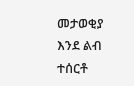መታወቂያ እንደ ልብ ተሰርቶ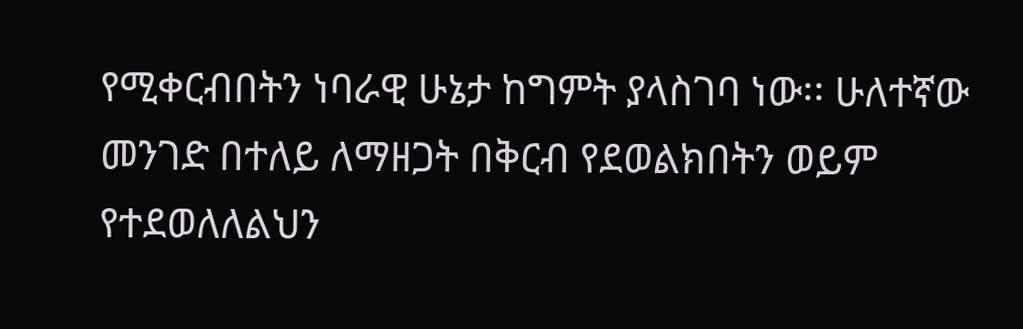የሚቀርብበትን ነባራዊ ሁኔታ ከግምት ያላስገባ ነው፡፡ ሁለተኛው መንገድ በተለይ ለማዘጋት በቅርብ የደወልክበትን ወይም የተደወለለልህን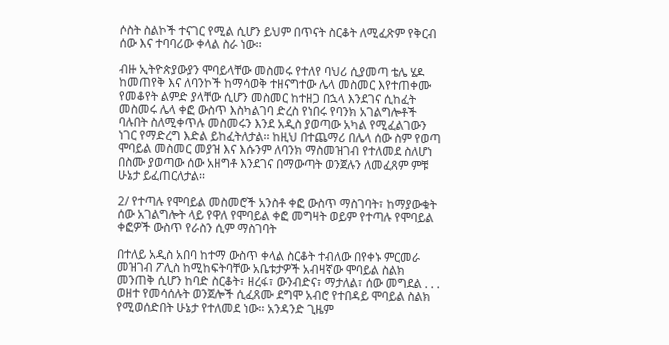ሶስት ስልኮች ተናገር የሚል ሲሆን ይህም በጥናት ስርቆት ለሚፈጽም የቅርብ ሰው እና ተባባሪው ቀላል ስራ ነው፡፡

ብዙ ኢትዮጵያውያን ሞባይላቸው መስመሩ የተለየ ባህሪ ሲያመጣ ቴሌ ሄዶ ከመጠየቅ እና ለባንኮች ከማሳወቅ ተዘናግተው ሌላ መስመር እየተጠቀሙ የመቆየት ልምድ ያላቸው ሲሆን መስመር ከተዘጋ በኋላ እንደገና ሲከፈት መስመሩ ሌላ ቀፎ ውስጥ እስካልገባ ድረስ የነበሩ የባንክ አገልግሎቶች ባሉበት ስለሚቀጥሉ መስመሩን እንደ አዲስ ያወጣው አካል የሚፈልገውን ነገር የማድረግ እድል ይከፈትለታል፡፡ ከዚህ በተጨማሪ በሌላ ሰው ስም የወጣ ሞባይል መስመር መያዝ እና እሱንም ለባንክ ማስመዝገብ የተለመደ ስለሆነ በስሙ ያወጣው ሰው አዘግቶ እንደገና በማውጣት ወንጀሉን ለመፈጸም ምቹ ሁኔታ ይፈጠርለታል፡፡

2/ የተጣሉ የሞባይል መስመሮች አንስቶ ቀፎ ውስጥ ማስገባት፣ ከማያውቁት ሰው አገልግሎት ላይ የዋለ የሞባይል ቀፎ መግዛት ወይም የተጣሉ የሞባይል ቀፎዎች ውስጥ የራስን ሲም ማስገባት

በተለይ አዲስ አበባ ከተማ ውስጥ ቀላል ስርቆት ተብለው በየቀኑ ምርመራ መዝገብ ፖሊስ ከሚከፍትባቸው አቤቱታዎች አብዛኛው ሞባይል ስልክ መንጠቅ ሲሆን ከባድ ስርቆት፣ ዘረፋ፣ ውንብድና፣ ማታለል፣ ሰው መግደል . . . ወዘተ የመሳሰሉት ወንጀሎች ሲፈጸሙ ደግሞ አብሮ የተበዳይ ሞባይል ስልክ የሚወሰድበት ሁኔታ የተለመደ ነው፡፡ አንዳንድ ጊዜም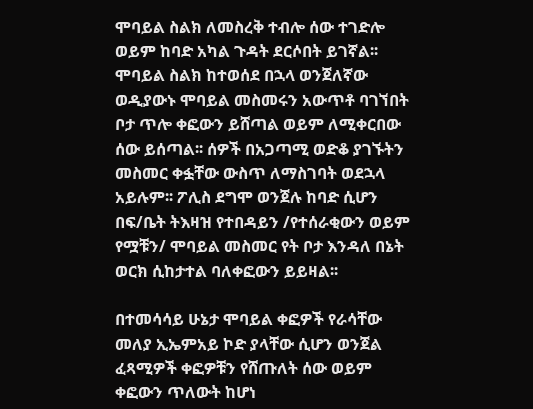ሞባይል ስልክ ለመስረቅ ተብሎ ሰው ተገድሎ ወይም ከባድ አካል ጉዳት ደርሶበት ይገኛል፡፡ ሞባይል ስልክ ከተወሰደ በኋላ ወንጀለኛው ወዲያውኑ ሞባይል መስመሩን አውጥቶ ባገኘበት ቦታ ጥሎ ቀፎውን ይሸጣል ወይም ለሚቀርበው ሰው ይሰጣል፡፡ ሰዎች በአጋጣሚ ወድቆ ያገኙትን መስመር ቀፏቸው ውስጥ ለማስገባት ወደኋላ አይሉም፡፡ ፖሊስ ደግሞ ወንጀሉ ከባድ ሲሆን በፍ/ቤት ትእዛዝ የተበዳይን /የተሰራቂውን ወይም የሟቹን/ ሞባይል መስመር የት ቦታ እንዳለ በኔት ወርክ ሲከታተል ባለቀፎውን ይይዛል፡፡

በተመሳሳይ ሁኔታ ሞባይል ቀፎዎች የራሳቸው መለያ ኢኤምአይ ኮድ ያላቸው ሲሆን ወንጀል ፈጻሚዎች ቀፎዎቹን የሸጡለት ሰው ወይም ቀፎውን ጥለውት ከሆነ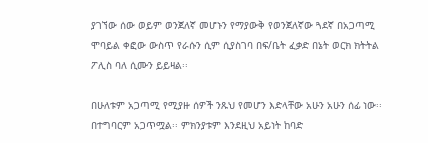ያገኘው ሰው ወይም ወንጀለኛ መሆኑን የማያውቅ የወንጀለኛው ጓደኛ በአጋጣሚ ሞባይል ቀፎው ውስጥ የራሱን ሲም ሲያስገባ በፍ/ቤት ፈቃድ በኔት ወርክ ክትትል ፖሊስ ባለ ሲሙን ይይዛል፡፡

በሁለቱም አጋጣሚ የሚያዙ ሰዎች ንጹህ የመሆን እድላቸው አሁን አሁን ሰፊ ነው፡፡ በተግባርም አጋጥሟል፡፡ ምክንያቱም እንደዚህ አይነት ከባድ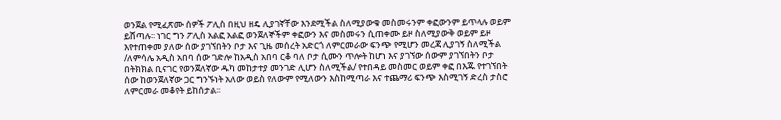ወንጀል የሚፈጽሙ ሰዎች ፖሊስ በዚህ ዘዴ ሊያገኛቸው እንደሚችል ስለሚያውቁ መስመሩንም ቀፎውንም ይጥላሉ ወይም ይሸጣሉ፡፡ ነገር ግን ፖሊስ አልፎ አልፎ ወንጀለኞችም ቀፎውን እና መስመሩን ሲጠቀሙ ይዞ ስለሚያውቅ ወይም ይዞ እየተጠቀመ ያለው ሰው ያገኘበትን ቦታ እና ጊዜ መሰረት አድርጎ ለምርመራው ፍንጭ የሚሆን መረጃ ሊያገኝ ስለሚችል /ለምሳሌ አዲስ አበባ ሰው ገድሎ ከአዲስ አበባ ርቆ ባለ ቦታ ሲሙን ጥሎት ከሆነ እና ያገኘው ሰውም ያገኘበትን ቦታ በትክክል ቢናገር የወንጀለኛው ዱካ መከታተያ መንገድ ሊሆን ስለሚችል/ የተበዳይ መስመር ወይም ቀፎ በእጁ የተገኘበት ሰው ከወንጀለኛው ጋር ግንኙነት አለው ወይስ የለውም የሚለውን እስከሚጣራ እና ተጨማሪ ፍንጭ እስሚገኝ ድረስ ታስሮ ለምርመራ መቆየት ይከሰታል፡፡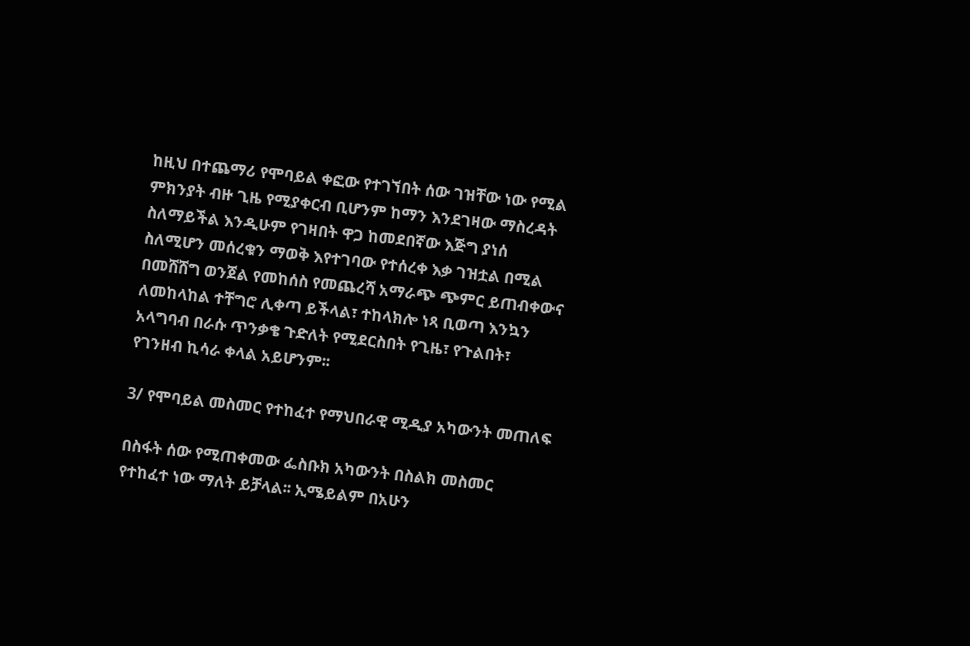ከዚህ በተጨማሪ የሞባይል ቀፎው የተገኘበት ሰው ገዝቸው ነው የሚል ምክንያት ብዙ ጊዜ የሚያቀርብ ቢሆንም ከማን እንደገዛው ማስረዳት ስለማይችል እንዲሁም የገዛበት ዋጋ ከመደበኛው እጅግ ያነሰ ስለሚሆን መሰረቁን ማወቅ እየተገባው የተሰረቀ እቃ ገዝቷል በሚል በመሸሸግ ወንጀል የመከሰስ የመጨረሻ አማራጭ ጭምር ይጠብቀውና ለመከላከል ተቸግሮ ሊቀጣ ይችላል፣ ተከላክሎ ነጻ ቢወጣ እንኳን አላግባብ በራሱ ጥንቃቄ ጉድለት የሚደርስበት የጊዜ፣ የጉልበት፣ የገንዘብ ኪሳራ ቀላል አይሆንም፡፡

3/ የሞባይል መስመር የተከፈተ የማህበራዊ ሚዲያ አካውንት መጠለፍ

በስፋት ሰው የሚጠቀመው ፌስቡክ አካውንት በስልክ መስመር የተከፈተ ነው ማለት ይቻላል፡፡ ኢሜይልም በአሁን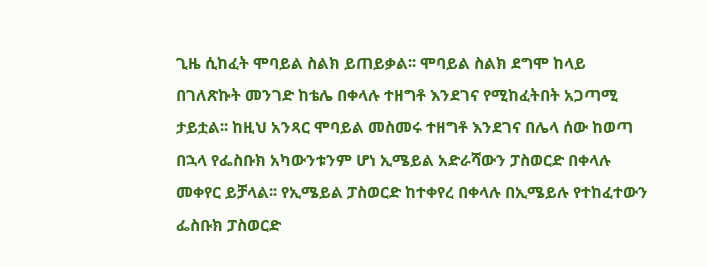ጊዜ ሲከፈት ሞባይል ስልክ ይጠይቃል፡፡ ሞባይል ስልክ ደግሞ ከላይ በገለጽኩት መንገድ ከቴሌ በቀላሉ ተዘግቶ እንደገና የሚከፈትበት አጋጣሚ ታይቷል፡፡ ከዚህ አንጻር ሞባይል መስመሩ ተዘግቶ እንደገና በሌላ ሰው ከወጣ በኋላ የፌስቡክ አካውንቱንም ሆነ ኢሜይል አድራሻውን ፓስወርድ በቀላሉ መቀየር ይቻላል፡፡ የኢሜይል ፓስወርድ ከተቀየረ በቀላሉ በኢሜይሉ የተከፈተውን ፌስቡክ ፓስወርድ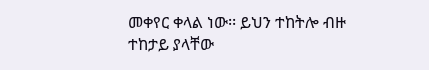መቀየር ቀላል ነው፡፡ ይህን ተከትሎ ብዙ ተከታይ ያላቸው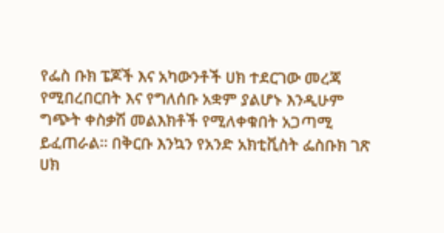የፌስ ቡክ ፔጆች እና አካውንቶች ሀክ ተደርገው መረጃ የሚበረበርበት እና የግለሰቡ አቋም ያልሆኑ እንዲሁም ግጭት ቀስቃሽ መልእክቶች የሚለቀቁበት አጋጣሚ ይፈጠራል፡፡ በቅርቡ እንኳን የአንድ አክቲቪስት ፌስቡክ ገጽ ሀክ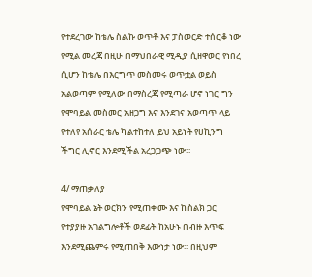የተደረገው ከቴሌ ስልኩ ወጥቶ እና ፓስወርድ ተሰርቆ ነው የሚል መረጃ በዚሁ በማህበራዊ ሚዲያ ሲዘዋወር የነበረ ሲሆን ከቴሌ በእርግጥ መስመሩ ወጥቷል ወይስ አልወጣም የሚለው በማስረጃ የሚጣራ ሆኖ ነገር ግን የሞባይል መስመር አዘጋግ እና እንደገና አወጣጥ ላይ የተለየ አሰራር ቴሌ ካልተከተለ ይህ አይነት የሀኪንግ ችግር ሊኖር እንደሚችል አረጋጋጭ ነው፡፡

4/ ማጠቃለያ
የሞባይል ኔት ወርክን የሚጠቀሙ እና ከስልክ ጋር የተያያዙ አገልግሎቶች ወደፊት ከአሁኑ በብዙ እጥፍ እንደሚጨምሩ የሚጠበቅ እውነታ ነው፡፡ በዚህም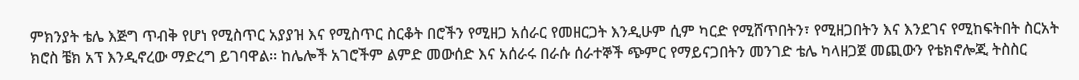ምክንያት ቴሌ እጅግ ጥብቅ የሆነ የሚስጥር አያያዝ እና የሚስጥር ስርቆት በሮችን የሚዘጋ አሰራር የመዘርጋት እንዲሁም ሲም ካርድ የሚሸጥበትን፣ የሚዘጋበትን እና እንደገና የሚከፍትበት ስርአት ክሮስ ቼክ አፕ እንዲኖረው ማድረግ ይገባዋል፡፡ ከሌሎች አገሮችም ልምድ መውሰድ እና አሰራሩ በራሱ ሰራተኞች ጭምር የማይናጋበትን መንገድ ቴሌ ካላዘጋጀ መጪውን የቴክኖሎጂ ትስስር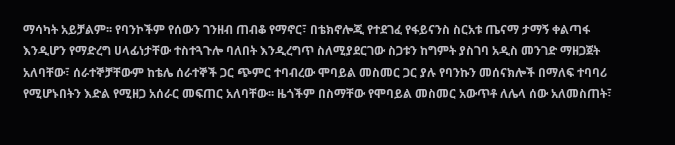ማሳካት አይቻልም፡፡ የባንኮችም የሰውን ገንዘብ ጠብቆ የማኖር፣ በቴክኖሎጂ የተደገፈ የፋይናንስ ስርአቱ ጤናማ ታማኝ ቀልጣፋ እንዲሆን የማድረግ ሀላፊነታቸው ተስተጓጉሎ ባለበት እንዲረግጥ ስለሚያደርገው ስጋቱን ከግምት ያስገባ አዲስ መንገድ ማዘጋጀት አለባቸው፣ ሰራተኞቻቸውም ከቴሌ ሰራተኞች ጋር ጭምር ተባብረው ሞባይል መስመር ጋር ያሉ የባንኩን መሰናክሎች በማለፍ ተባባሪ የሚሆኑበትን እድል የሚዘጋ አሰራር መፍጠር አለባቸው፡፡ ዜጎችም በስማቸው የሞባይል መስመር አውጥቶ ለሌላ ሰው አለመስጠት፣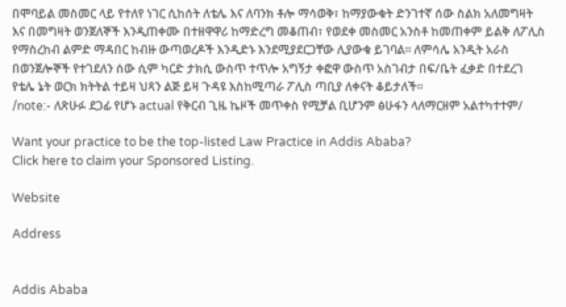በሞባይል መስመር ላይ የተለየ ነገር ሲከሰት ለቴሌ እና ለባንክ ቶሎ ማሳወቅ፣ ከማያውቁት ድንገተኛ ሰው ስልክ አለመግዛት እና በመግዛት ወንጀለኞች እንዲጠቀሙ በተዘዋዋሪ ከማድረግ መቆጠብ፣ የወደቀ መስመር አንስቶ ከመጠቀም ይልቅ ለፖሊስ የማስረከብ ልምድ ማዳበር ከብዙ ውጣወረዶች እንዲድኑ እንደሚያደርጋቸው ሊያውቁ ይገባል፡፡ ለምሳሌ አንዲት አራስ በወንጀሎኞች የተገደለን ሰው ሲም ካርድ ታክሲ ውስጥ ተጥሎ አግኝታ ቀፎዋ ውስጥ አስገብታ በፍ/ቤት ፈቃድ በተደረገ የቴሌ ኔት ወርክ ክትትል ተይዛ ህጻን ልጅ ይዛ ጉዳዩ እስከሚጣራ ፖሊስ ጣቢያ ለቀናት ቆይታለች፡፡
/note:- ለጽሁፉ ደጋፊ የሆኑ actual የቅርብ ጊዜ ኬዞች መጥቀስ የሚቻል ቢሆንም ፅሁፋን ላለማርዘም አልተካተተም/

Want your practice to be the top-listed Law Practice in Addis Ababa?
Click here to claim your Sponsored Listing.

Website

Address


Addis Ababa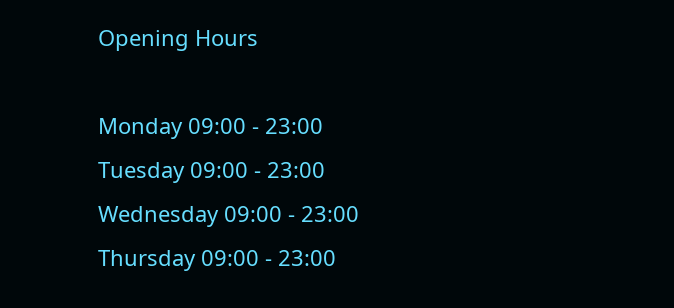Opening Hours

Monday 09:00 - 23:00
Tuesday 09:00 - 23:00
Wednesday 09:00 - 23:00
Thursday 09:00 - 23:00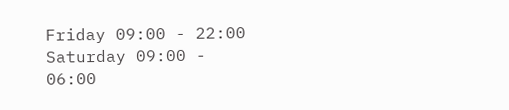Friday 09:00 - 22:00
Saturday 09:00 - 06:00